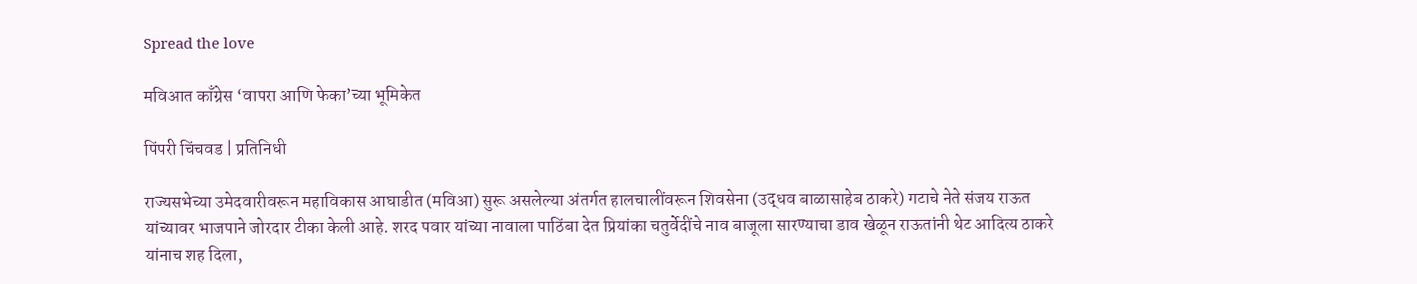Spread the love

मविआत काँग्रेस ‘वापरा आणि फेका’च्या भूमिकेत

पिंपरी चिंचवड | प्रतिनिधी

राज्यसभेच्या उमेदवारीवरून महाविकास आघाडीत (मविआ) सुरू असलेल्या अंतर्गत हालचालींवरून शिवसेना (उद्धव बाळासाहेब ठाकरे) गटाचे नेते संजय राऊत यांच्यावर भाजपाने जोरदार टीका केली आहे. शरद पवार यांच्या नावाला पाठिंबा देत प्रियांका चतुर्वेदींचे नाव बाजूला सारण्याचा डाव खेळून राऊतांनी थेट आदित्य ठाकरे यांनाच शह दिला,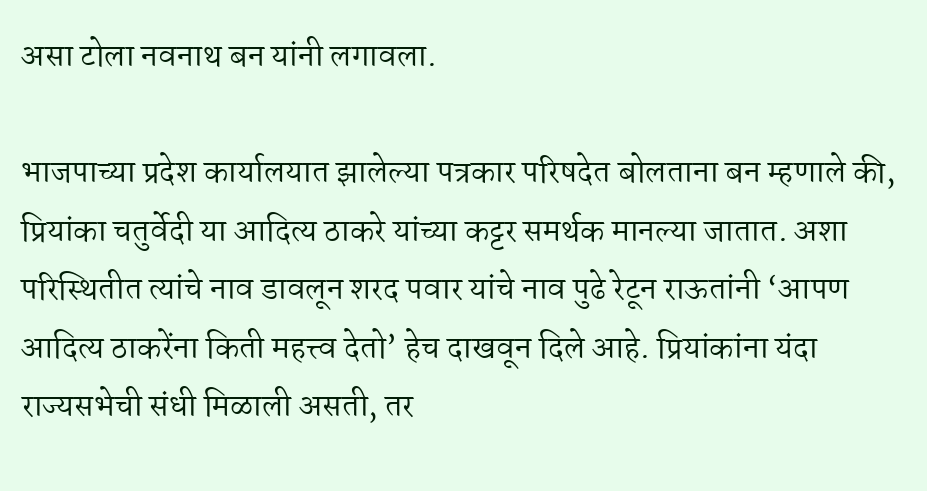असा टोला नवनाथ बन यांनी लगावला.

भाजपाच्या प्रदेश कार्यालयात झालेल्या पत्रकार परिषदेत बोलताना बन म्हणाले की, प्रियांका चतुर्वेदी या आदित्य ठाकरे यांच्या कट्टर समर्थक मानल्या जातात. अशा परिस्थितीत त्यांचे नाव डावलून शरद पवार यांचे नाव पुढे रेटून राऊतांनी ‘आपण आदित्य ठाकरेंना किती महत्त्व देतो’ हेच दाखवून दिले आहे. प्रियांकांना यंदा राज्यसभेची संधी मिळाली असती, तर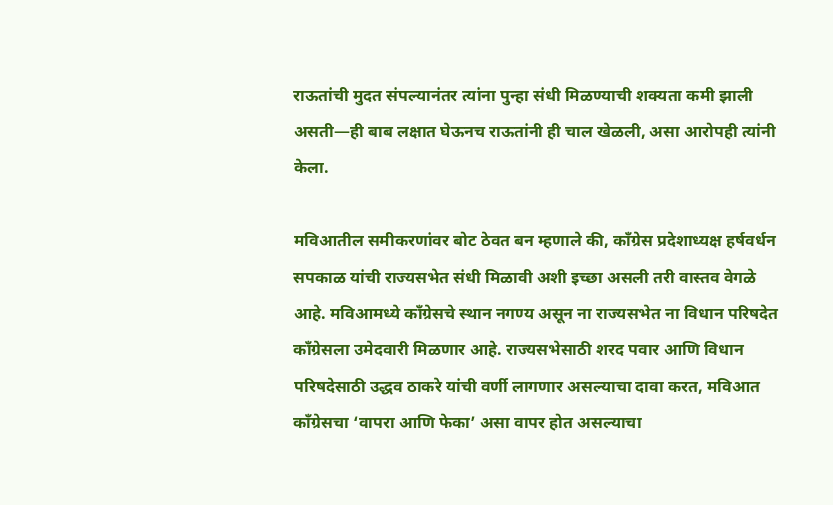राऊतांची मुदत संपल्यानंतर त्यांना पुन्हा संधी मिळण्याची शक्यता कमी झाली असती—ही बाब लक्षात घेऊनच राऊतांनी ही चाल खेळली, असा आरोपही त्यांनी केला.

मविआतील समीकरणांवर बोट ठेवत बन म्हणाले की, काँग्रेस प्रदेशाध्यक्ष हर्षवर्धन सपकाळ यांची राज्यसभेत संधी मिळावी अशी इच्छा असली तरी वास्तव वेगळे आहे. मविआमध्ये काँग्रेसचे स्थान नगण्य असून ना राज्यसभेत ना विधान परिषदेत काँग्रेसला उमेदवारी मिळणार आहे. राज्यसभेसाठी शरद पवार आणि विधान परिषदेसाठी उद्धव ठाकरे यांची वर्णी लागणार असल्याचा दावा करत, मविआत काँग्रेसचा ‘वापरा आणि फेका’ असा वापर होत असल्याचा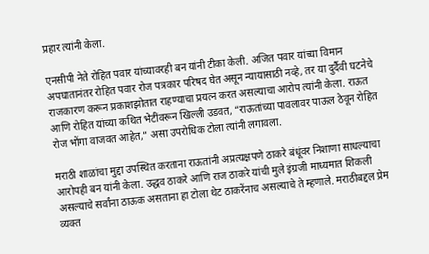प्रहार त्यांनी केला.

एनसीपी नेते रोहित पवार यांच्यावरही बन यांनी टीका केली. अजित पवार यांच्या विमान अपघातानंतर रोहित पवार रोज पत्रकार परिषद घेत असून न्यायासाठी नव्हे, तर या दुर्दैवी घटनेचे राजकारण करून प्रकाशझोतात राहण्याचा प्रयत्न करत असल्याचा आरोप त्यांनी केला. राऊत आणि रोहित यांच्या कथित भेटींवरून खिल्ली उडवत, “राऊतांच्या पावलावर पाऊल ठेवून रोहित रोज भोंगा वाजवत आहेत,” असा उपरोधिक टोला त्यांनी लगावला.

मराठी शाळांचा मुद्दा उपस्थित करताना राऊतांनी अप्रत्यक्षपणे ठाकरे बंधूंवर निशाणा साधल्याचा आरोपही बन यांनी केला. उद्धव ठाकरे आणि राज ठाकरे यांची मुले इंग्रजी माध्यमात शिकली असल्याचे सर्वांना ठाऊक असताना हा टोला थेट ठाकरेंनाच असल्याचे ते म्हणाले. मराठीबद्दल प्रेम व्यक्त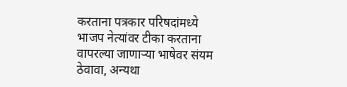करताना पत्रकार परिषदांमध्ये भाजप नेत्यांवर टीका करताना वापरल्या जाणाऱ्या भाषेवर संयम ठेवावा, अन्यथा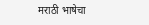मराठी भाषेचा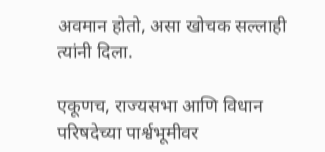अवमान होतो, असा खोचक सल्लाही त्यांनी दिला.

एकूणच, राज्यसभा आणि विधान परिषदेच्या पार्श्वभूमीवर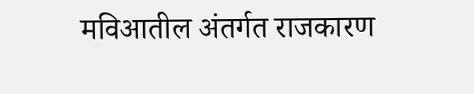मविआतील अंतर्गत राजकारण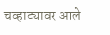चव्हाट्यावर आले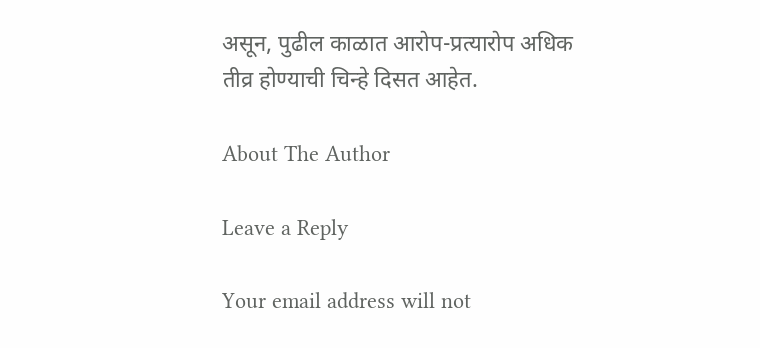असून, पुढील काळात आरोप-प्रत्यारोप अधिक तीव्र होण्याची चिन्हे दिसत आहेत.

About The Author

Leave a Reply

Your email address will not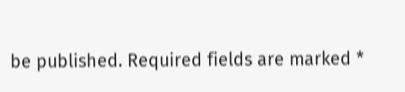be published. Required fields are marked *